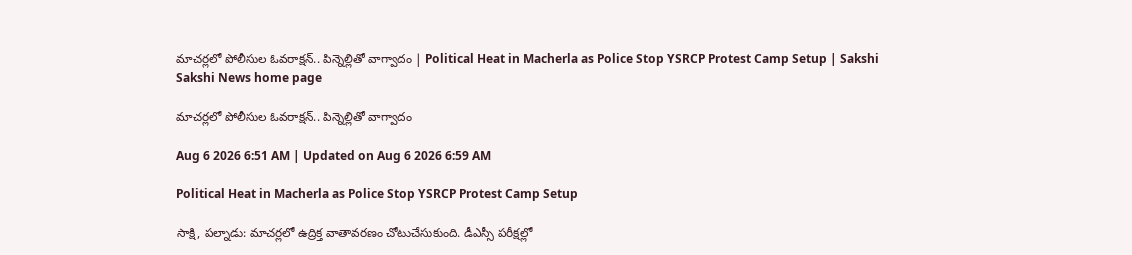మాచర్లలో పోలీసుల ఓవరాక్షన్‌.. పిన్నెల్లితో వాగ్వాదం | Political Heat in Macherla as Police Stop YSRCP Protest Camp Setup | Sakshi
Sakshi News home page

మాచర్లలో పోలీసుల ఓవరాక్షన్‌.. పిన్నెల్లితో వాగ్వాదం

Aug 6 2026 6:51 AM | Updated on Aug 6 2026 6:59 AM

Political Heat in Macherla as Police Stop YSRCP Protest Camp Setup

సాక్షి, పల్నాడు: మాచర్లలో ఉద్రిక్త వాతావరణం చోటుచేసుకుంది. డీఎస్సీ పరీక్షల్లో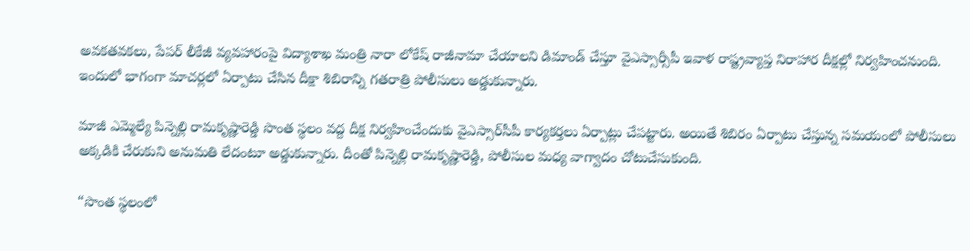అవకతవకలు, పేపర్‌ లీకేజీ వ్యవహారంపై విద్యాశాఖ మంత్రి నారా లోకేష్‌ రాజీనామా చేయాలని డిమాండ్‌ చేస్తూ వైఎస్సార్సీపీ ఇవాళ రాష్ట్రవ్యాప్త నిరాహార దీక్షల్లో నిర్వహించనుంది. ఇందులో భాగంగా మాచర్లలో ఏర్పాటు చేసిన దీక్షా శిబిరాన్ని గతరాత్రి పోలీసులు అడ్డుకున్నారు.

మాజీ ఎమ్మెల్యే పిన్నెల్లి రామకృష్ణారెడ్డి సొంత స్థలం వద్ద దీక్ష నిర్వహించేందుకు వైఎస్సార్‌సీపీ కార్యకర్తలు ఏర్పాట్లు చేపట్టారు. అయితే శిబిరం ఏర్పాటు చేస్తున్న సమయంలో పోలీసులు అక్కడికి చేరుకుని అనుమతి లేదంటూ అడ్డుకున్నారు. దీంతో పిన్నెల్లి రామకృష్ణారెడ్డి, పోలీసుల మధ్య వాగ్వాదం చోటుచేసుకుంది.

“సొంత స్థలంలో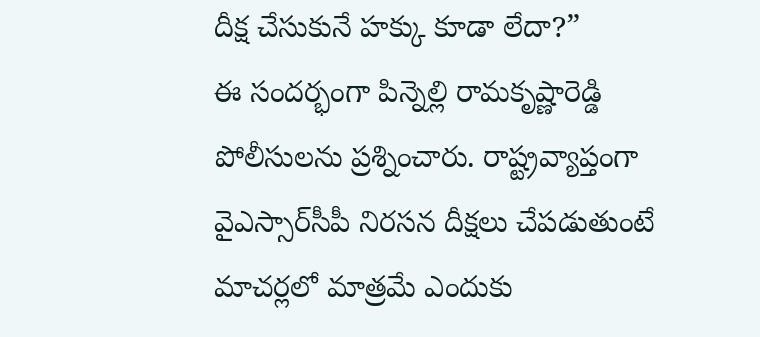దీక్ష చేసుకునే హక్కు కూడా లేదా?”
ఈ సందర్భంగా పిన్నెల్లి రామకృష్ణారెడ్డి పోలీసులను ప్రశ్నించారు. రాష్ట్రవ్యాప్తంగా వైఎస్సార్‌సీపీ నిరసన దీక్షలు చేపడుతుంటే మాచర్లలో మాత్రమే ఎందుకు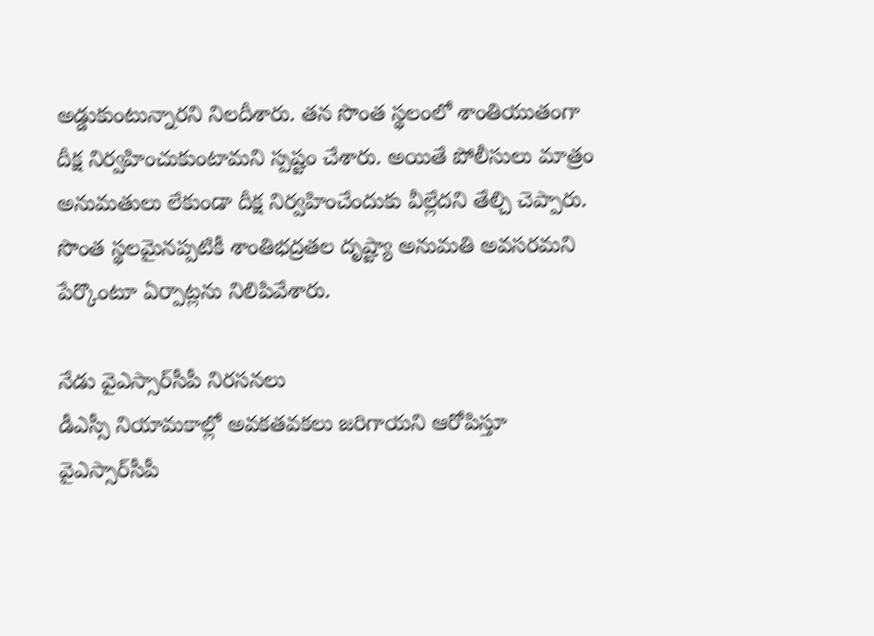అడ్డుకుంటున్నారని నిలదీశారు. తన సొంత స్థలంలో శాంతియుతంగా దీక్ష నిర్వహించుకుంటామని స్పష్టం చేశారు. అయితే పోలీసులు మాత్రం అనుమతులు లేకుండా దీక్ష నిర్వహించేందుకు వీల్లేదని తేల్చి చెప్పారు. సొంత స్థలమైనప్పటికీ శాంతిభద్రతల దృష్ట్యా అనుమతి అవసరమని పేర్కొంటూ ఏర్పాట్లను నిలిపివేశారు.

నేడు వైఎస్సార్‌సీపీ నిరసనలు
డీఎస్సీ నియామకాల్లో అవకతవకలు జరిగాయని ఆరోపిస్తూ వైఎస్సార్‌సీపీ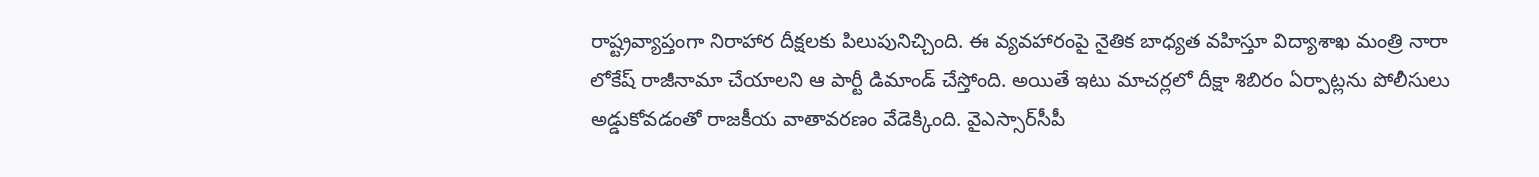రాష్ట్రవ్యాప్తంగా నిరాహార దీక్షలకు పిలుపునిచ్చింది. ఈ వ్యవహారంపై నైతిక బాధ్యత వహిస్తూ విద్యాశాఖ మంత్రి నారా లోకేష్‌ రాజీనామా చేయాలని ఆ పార్టీ డిమాండ్‌ చేస్తోంది. అయితే ఇటు మాచర్లలో దీక్షా శిబిరం ఏర్పాట్లను పోలీసులు అడ్డుకోవడంతో రాజకీయ వాతావరణం వేడెక్కింది. వైఎస్సార్‌సీపీ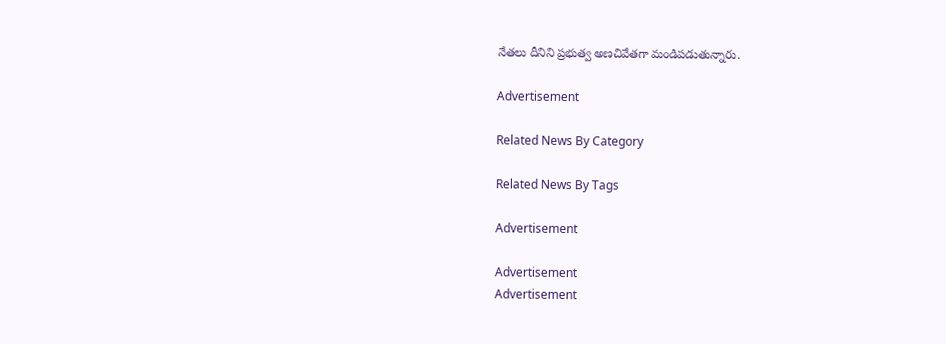నేతలు దీనిని ప్రభుత్వ అణచివేతగా మండిపడుతున్నారు.

Advertisement

Related News By Category

Related News By Tags

Advertisement

Advertisement
Advertisement